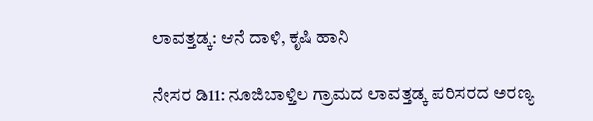ಲಾವತ್ತಡ್ಕ: ಆನೆ ದಾಳಿ, ಕೃಷಿ ಹಾನಿ

ನೇಸರ ಡಿ11: ನೂಜಿಬಾಳ್ತಿಲ ಗ್ರಾಮದ ಲಾವತ್ತಡ್ಕ ಪರಿಸರದ ಅರಣ್ಯ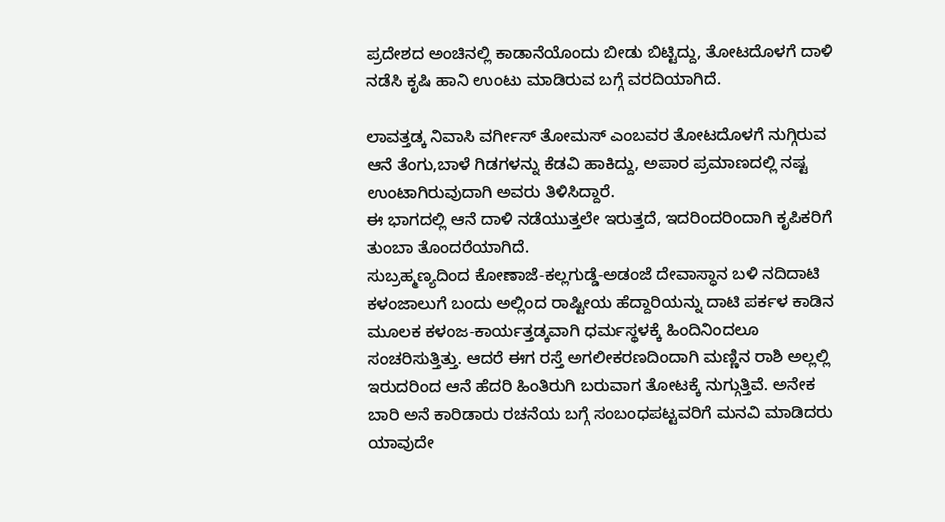ಪ್ರದೇಶದ ಅಂಚಿನಲ್ಲಿ ಕಾಡಾನೆಯೊಂದು ಬೀಡು ಬಿಟ್ಟಿದ್ದು, ತೋಟದೊಳಗೆ ದಾಳಿ ನಡೆಸಿ ಕೃಷಿ ಹಾನಿ ಉಂಟು ಮಾಡಿರುವ ಬಗ್ಗೆ ವರದಿಯಾಗಿದೆ.

ಲಾವತ್ತಡ್ಕ ನಿವಾಸಿ ವರ್ಗೀಸ್ ತೋಮಸ್ ಎಂಬವರ ತೋಟದೊಳಗೆ ನುಗ್ಗಿರುವ ಆನೆ ತೆಂಗು,ಬಾಳೆ ಗಿಡಗಳನ್ನು ಕೆಡವಿ ಹಾಕಿದ್ದು, ಅಪಾರ ಪ್ರಮಾಣದಲ್ಲಿ ನಷ್ಟ ಉಂಟಾಗಿರುವುದಾಗಿ ಅವರು ತಿಳಿಸಿದ್ದಾರೆ.
ಈ ಭಾಗದಲ್ಲಿ ಆನೆ ದಾಳಿ ನಡೆಯುತ್ತಲೇ ಇರುತ್ತದೆ, ಇದರಿಂದರಿಂದಾಗಿ ಕೃಪಿಕರಿಗೆ ತುಂಬಾ ತೊಂದರೆಯಾಗಿದೆ.
ಸುಬ್ರಹ್ಮಣ್ಯದಿಂದ ಕೋಣಾಜೆ-ಕಲ್ಲಗುಡ್ಡೆ-ಅಡಂಜೆ ದೇವಾಸ್ಧಾನ ಬಳಿ ನದಿದಾಟಿ ಕಳಂಜಾಲುಗೆ ಬಂದು ಅಲ್ಲಿಂದ ರಾಷ್ಟೀಯ ಹೆದ್ದಾರಿಯನ್ನು ದಾಟಿ ಪರ್ಕಳ ಕಾಡಿನ ಮೂಲಕ ಕಳಂಜ-ಕಾರ್ಯತ್ತಡ್ಕವಾಗಿ ಧರ್ಮಸ್ಥಳಕ್ಕೆ ಹಿಂದಿನಿಂದಲೂ ಸಂಚರಿಸುತ್ತಿತ್ತು. ಆದರೆ ಈಗ ರಸ್ತೆ ಅಗಲೀಕರಣದಿಂದಾಗಿ ಮಣ್ಣಿನ ರಾಶಿ ಅಲ್ಲಲ್ಲಿ ಇರುದರಿಂದ ಆನೆ ಹೆದರಿ ಹಿಂತಿರುಗಿ ಬರುವಾಗ ತೋಟಕ್ಕೆ ನುಗ್ಗುತ್ತಿವೆ. ಅನೇಕ ಬಾರಿ ಅನೆ ಕಾರಿಡಾರು ರಚನೆಯ ಬಗ್ಗೆ ಸಂಬಂಧಪಟ್ಟವರಿಗೆ ಮನವಿ ಮಾಡಿದರು ಯಾವುದೇ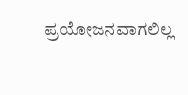ಪ್ರಯೋಜನವಾಗಲಿಲ್ಲ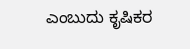ಎಂಬುದು ಕೃಷಿಕರ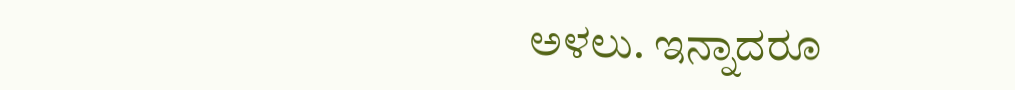ಅಳಲು. ಇನ್ನಾದರೂ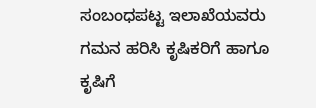ಸಂಬಂಧಪಟ್ಟ ಇಲಾಖೆಯವರು ಗಮನ ಹರಿಸಿ ಕೃಷಿಕರಿಗೆ ಹಾಗೂ ಕೃಷಿಗೆ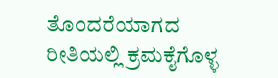ತೊಂದರೆಯಾಗದ ರೀತಿಯಲ್ಲಿ ಕ್ರಮಕೈಗೊಳ್ಳ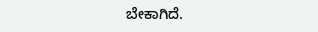ಬೇಕಾಗಿದೆ.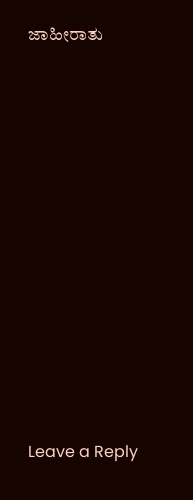ಜಾಹೀರಾತು

















Leave a Reply